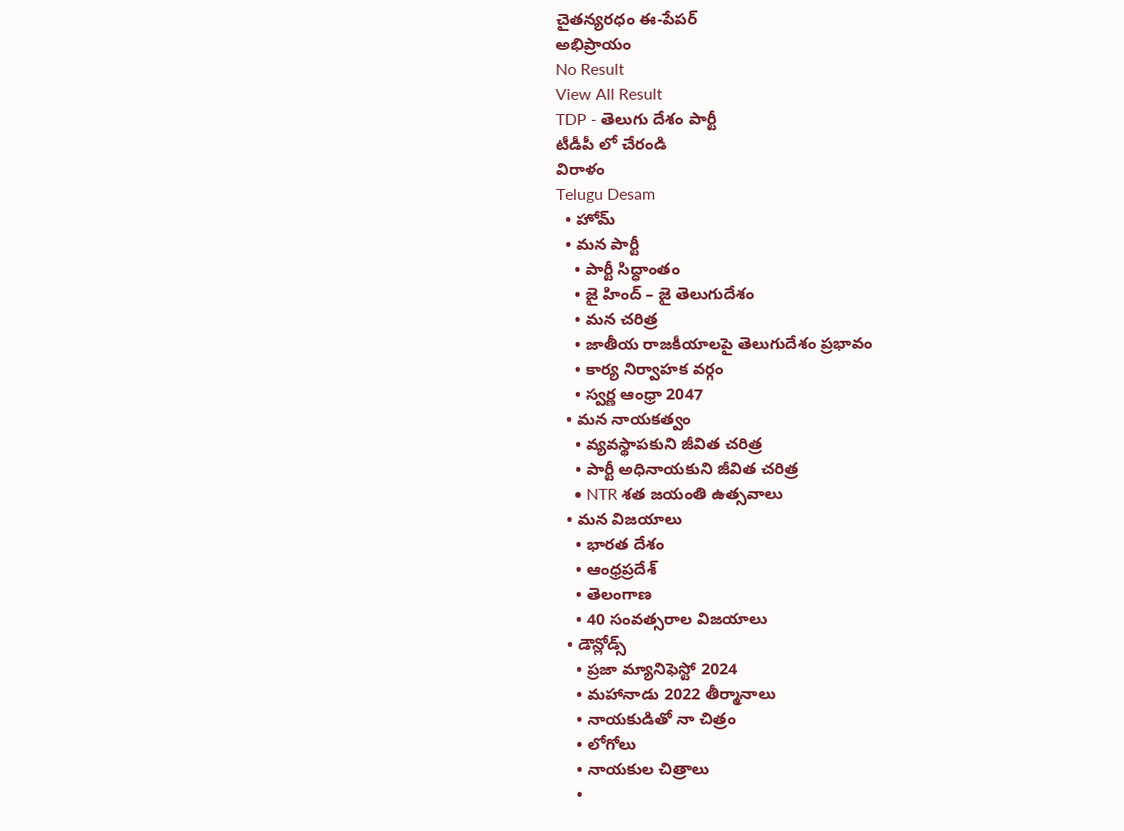చైతన్యరధం ఈ-పేపర్
అభిప్రాయం
No Result
View All Result
TDP - తెలుగు దేశం పార్టీ
టీడీపీ లో చేరండి
విరాళం
Telugu Desam
  • హోమ్
  • మన పార్టీ
    • పార్టీ సిద్ధాంతం
    • జై హింద్ – జై తెలుగుదేశం
    • మన చరిత్ర
    • జాతీయ రాజకీయాలపై తెలుగుదేశం ప్రభావం
    • కార్య నిర్వాహక వర్గం
    • స్వర్ణ ఆంధ్రా 2047
  • మన నాయకత్వం
    • వ్యవస్థాపకుని జీవిత చరిత్ర
    • పార్టీ అధినాయకుని జీవిత చరిత్ర
    • NTR శత జయంతి ఉత్సవాలు
  • మన విజయాలు
    • భారత దేశం
    • ఆంధ్రప్రదేశ్
    • తెలంగాణ
    • 40 సంవత్సరాల విజయాలు
  • డౌన్లోడ్స్
    • ప్రజా మ్యానిఫెస్టో 2024
    • మహానాడు 2022 తీర్మానాలు
    • నాయకుడితో నా చిత్రం
    • లోగోలు
    • నాయకుల చిత్రాలు
    •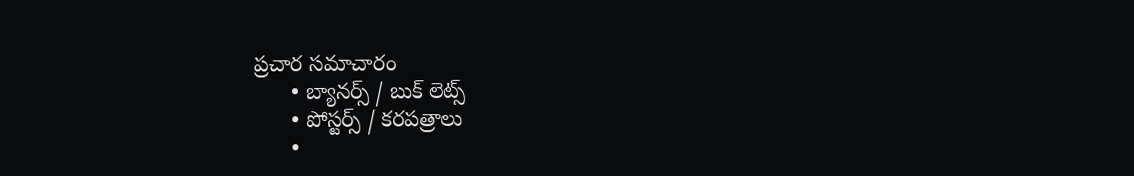ప్రచార సమాచారం
      • బ్యానర్స్ / బుక్ లెట్స్
      • పోస్టర్స్ / కరపత్రాలు
      •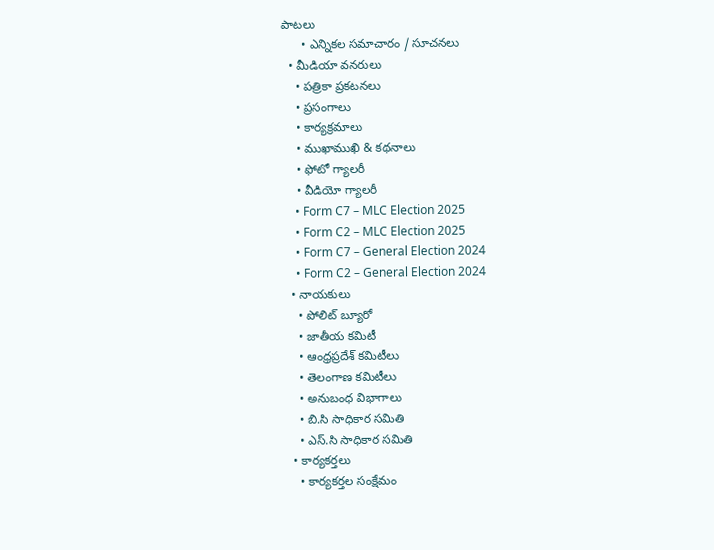పాటలు
      • ఎన్నికల సమాచారం / సూచనలు
  • మీడియా వనరులు
    • పత్రికా ప్రకటనలు
    • ప్రసంగాలు
    • కార్యక్రమాలు
    • ముఖాముఖి & కథనాలు
    • ఫోటో గ్యాలరీ
    • వీడియో గ్యాలరీ
    • Form C7 – MLC Election 2025
    • Form C2 – MLC Election 2025
    • Form C7 – General Election 2024
    • Form C2 – General Election 2024
  • నాయకులు
    • పోలిట్ బ్యూరో
    • జాతీయ కమిటీ
    • ఆంధ్రప్రదేశ్ కమిటీలు
    • తెలంగాణ కమిటీలు
    • అనుబంధ విభాగాలు
    • బి.సి సాధికార సమితి
    • ఎస్.సి సాధికార సమితి
  • కార్యకర్తలు
    • కార్యకర్తల సంక్షేమం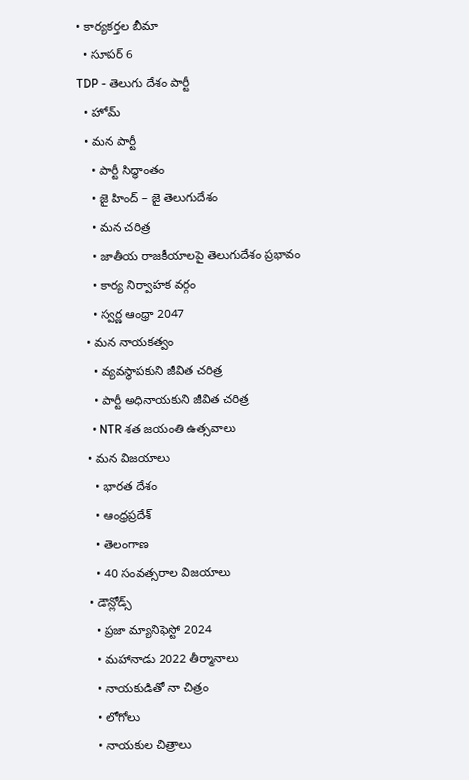• కార్యకర్తల బీమా
  • సూపర్ 6
TDP - తెలుగు దేశం పార్టీ
  • హోమ్
  • మన పార్టీ
    • పార్టీ సిద్ధాంతం
    • జై హింద్ – జై తెలుగుదేశం
    • మన చరిత్ర
    • జాతీయ రాజకీయాలపై తెలుగుదేశం ప్రభావం
    • కార్య నిర్వాహక వర్గం
    • స్వర్ణ ఆంధ్రా 2047
  • మన నాయకత్వం
    • వ్యవస్థాపకుని జీవిత చరిత్ర
    • పార్టీ అధినాయకుని జీవిత చరిత్ర
    • NTR శత జయంతి ఉత్సవాలు
  • మన విజయాలు
    • భారత దేశం
    • ఆంధ్రప్రదేశ్
    • తెలంగాణ
    • 40 సంవత్సరాల విజయాలు
  • డౌన్లోడ్స్
    • ప్రజా మ్యానిఫెస్టో 2024
    • మహానాడు 2022 తీర్మానాలు
    • నాయకుడితో నా చిత్రం
    • లోగోలు
    • నాయకుల చిత్రాలు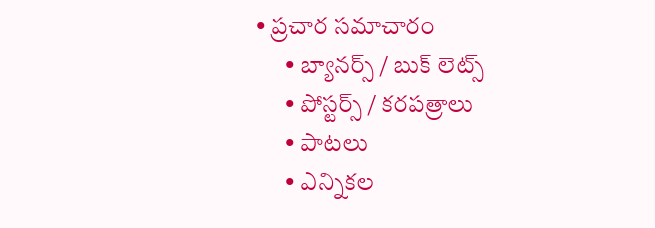• ప్రచార సమాచారం
      • బ్యానర్స్ / బుక్ లెట్స్
      • పోస్టర్స్ / కరపత్రాలు
      • పాటలు
      • ఎన్నికల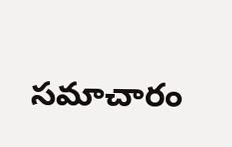సమాచారం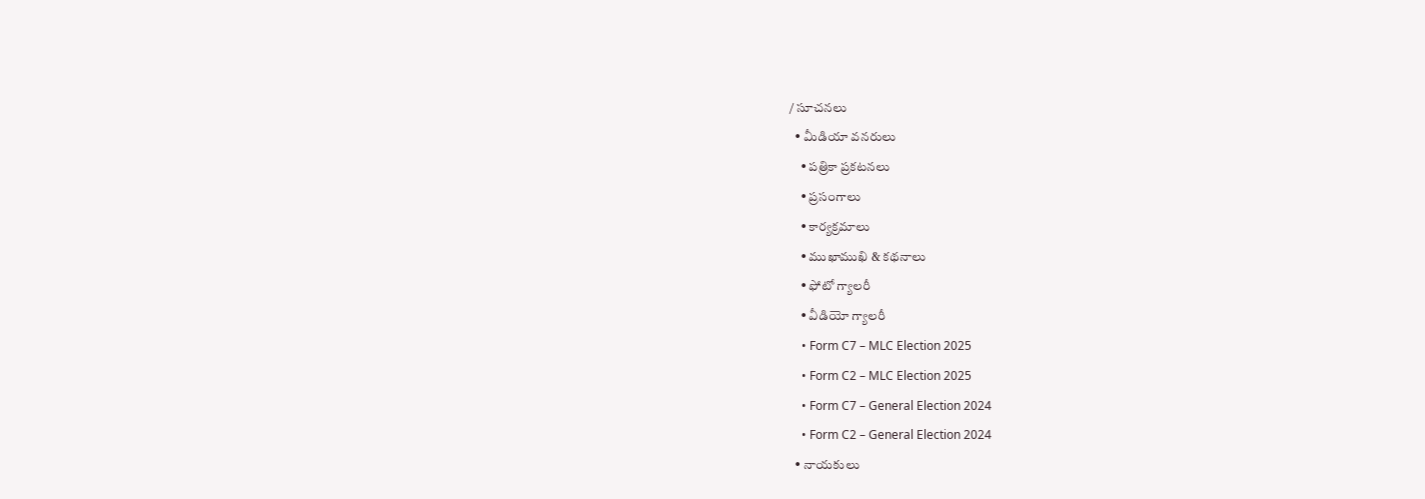/ సూచనలు
  • మీడియా వనరులు
    • పత్రికా ప్రకటనలు
    • ప్రసంగాలు
    • కార్యక్రమాలు
    • ముఖాముఖి & కథనాలు
    • ఫోటో గ్యాలరీ
    • వీడియో గ్యాలరీ
    • Form C7 – MLC Election 2025
    • Form C2 – MLC Election 2025
    • Form C7 – General Election 2024
    • Form C2 – General Election 2024
  • నాయకులు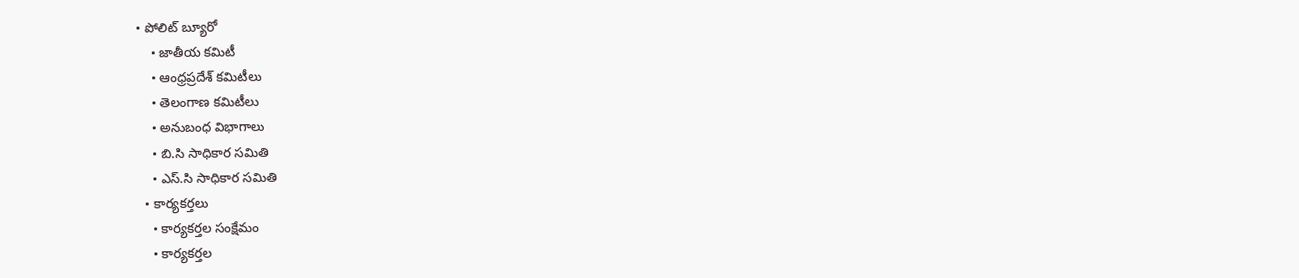• పోలిట్ బ్యూరో
    • జాతీయ కమిటీ
    • ఆంధ్రప్రదేశ్ కమిటీలు
    • తెలంగాణ కమిటీలు
    • అనుబంధ విభాగాలు
    • బి.సి సాధికార సమితి
    • ఎస్.సి సాధికార సమితి
  • కార్యకర్తలు
    • కార్యకర్తల సంక్షేమం
    • కార్యకర్తల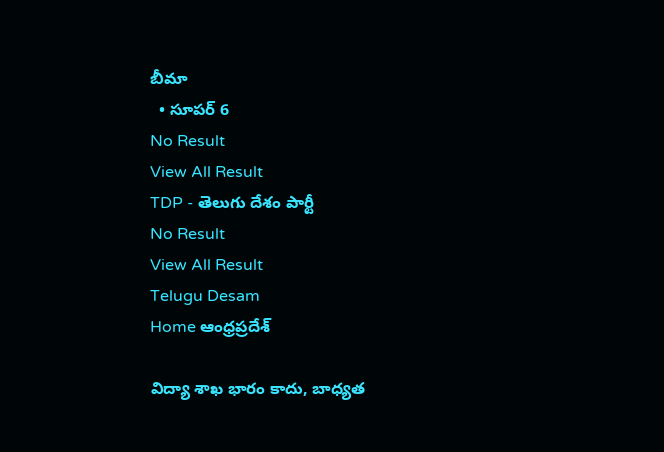బీమా
  • సూపర్ 6
No Result
View All Result
TDP - తెలుగు దేశం పార్టీ
No Result
View All Result
Telugu Desam
Home ఆంధ్రప్రదేశ్

విద్యా శాఖ భారం కాదు, బాధ్యత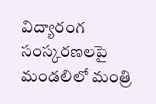విద్యారంగ సంస్కరణలపై మండలిలో మంత్రి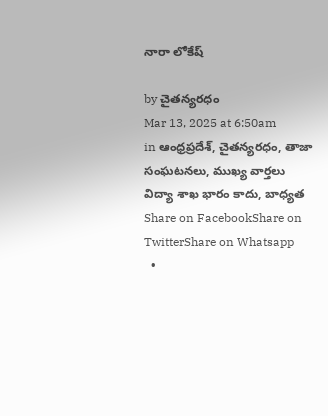నారా లోకేష్‌

by చైతన్యరధం
Mar 13, 2025 at 6:50am
in ఆంధ్రప్రదేశ్, చైతన్యరధం, తాజా సంఘటనలు, ముఖ్య వార్తలు
విద్యా శాఖ భారం కాదు, బాధ్యత
Share on FacebookShare on TwitterShare on Whatsapp
  •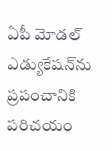ఏపీ మోడల్‌ ఎడ్యుకేషన్‌ను ప్రపంచానికి పరిచయం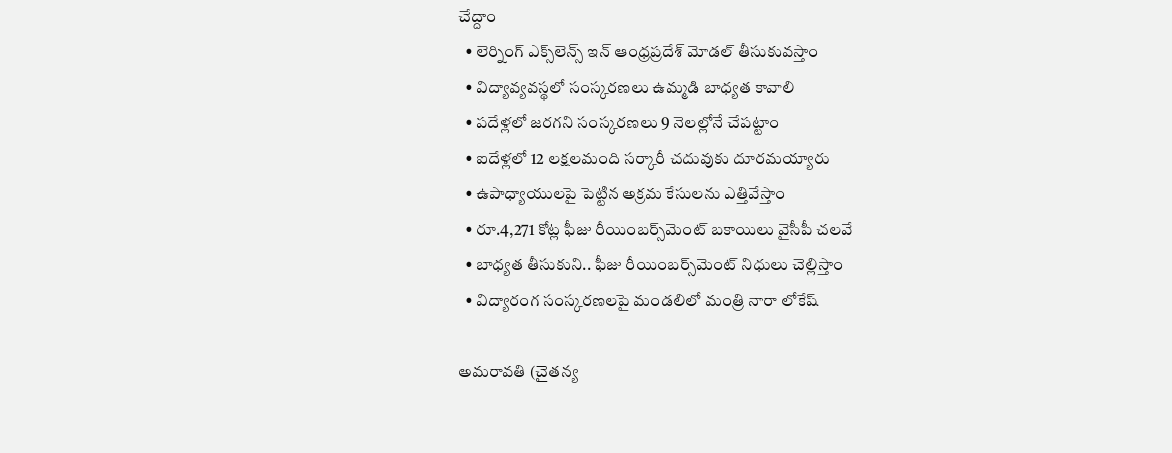చేద్దాం
  • లెర్నింగ్‌ ఎక్స్‌లెన్స్‌ ఇన్‌ ఆంధ్రప్రదేశ్‌ మోడల్‌ తీసుకువస్తాం
  • విద్యావ్యవస్థలో సంస్కరణలు ఉమ్మడి బాధ్యత కావాలి
  • పదేళ్లలో జరగని సంస్కరణలు 9 నెలల్లోనే చేపట్టాం
  • ఐదేళ్లలో 12 లక్షలమంది సర్కారీ చదువుకు దూరమయ్యారు
  • ఉపాధ్యాయులపై పెట్టిన అక్రమ కేసులను ఎత్తివేస్తాం
  • రూ.4,271 కోట్ల ఫీజు రీయింబర్స్‌మెంట్‌ బకాయిలు వైసీపీ చలవే
  • బాధ్యత తీసుకుని.. ఫీజు రీయింబర్స్‌మెంట్‌ నిధులు చెల్లిస్తాం
  • విద్యారంగ సంస్కరణలపై మండలిలో మంత్రి నారా లోకేష్‌

అమరావతి (చైతన్య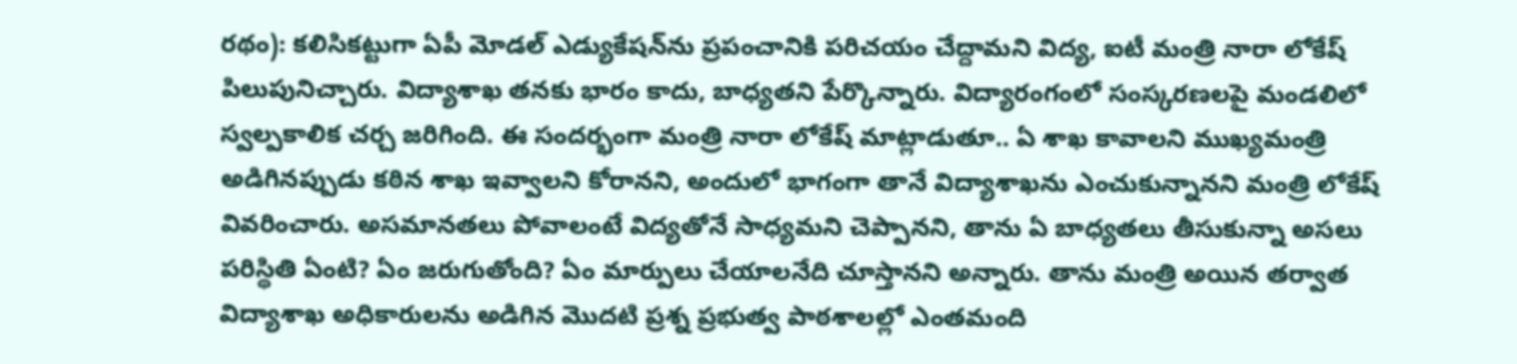రథం): కలిసికట్టుగా ఏపీ మోడల్‌ ఎడ్యుకేషన్‌ను ప్రపంచానికి పరిచయం చేద్దామని విద్య, ఐటీ మంత్రి నారా లోకేష్‌ పిలుపునిచ్చారు. విద్యాశాఖ తనకు భారం కాదు, బాధ్యతని పేర్కొన్నారు. విద్యారంగంలో సంస్కరణలపై మండలిలో స్వల్పకాలిక చర్చ జరిగింది. ఈ సందర్భంగా మంత్రి నారా లోకేష్‌ మాట్లాడుతూ.. ఏ శాఖ కావాలని ముఖ్యమంత్రి అడిగినప్పుడు కఠిన శాఖ ఇవ్వాలని కోరానని, అందులో భాగంగా తానే విద్యాశాఖను ఎంచుకున్నానని మంత్రి లోకేష్‌ వివరించారు. అసమానతలు పోవాలంటే విద్యతోనే సాధ్యమని చెప్పానని, తాను ఏ బాధ్యతలు తీసుకున్నా అసలు పరిస్థితి ఏంటి? ఏం జరుగుతోంది? ఏం మార్పులు చేయాలనేది చూస్తానని అన్నారు. తాను మంత్రి అయిన తర్వాత విద్యాశాఖ అధికారులను అడిగిన మొదటి ప్రశ్న ప్రభుత్వ పాఠశాలల్లో ఎంతమంది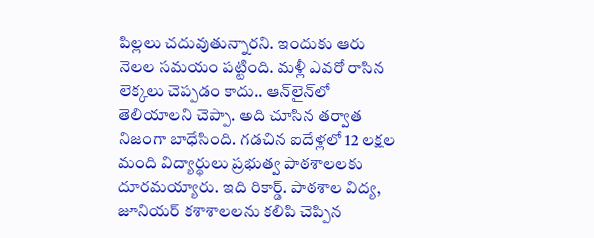పిల్లలు చదువుతున్నారని. ఇందుకు ఆరు నెలల సమయం పట్టింది. మళ్లీ ఎవరో రాసిన లెక్కలు చెప్పడం కాదు.. ఆన్‌లైన్‌లో తెలియాలని చెప్పా. అది చూసిన తర్వాత నిజంగా బాధేసింది. గడచిన ఐదేళ్లలో 12 లక్షల మంది విద్యార్థులు ప్రభుత్వ పాఠశాలలకు దూరమయ్యారు. ఇది రికార్డ్‌. పాఠశాల విద్య, జూనియర్‌ కశాశాలలను కలిపి చెప్పిన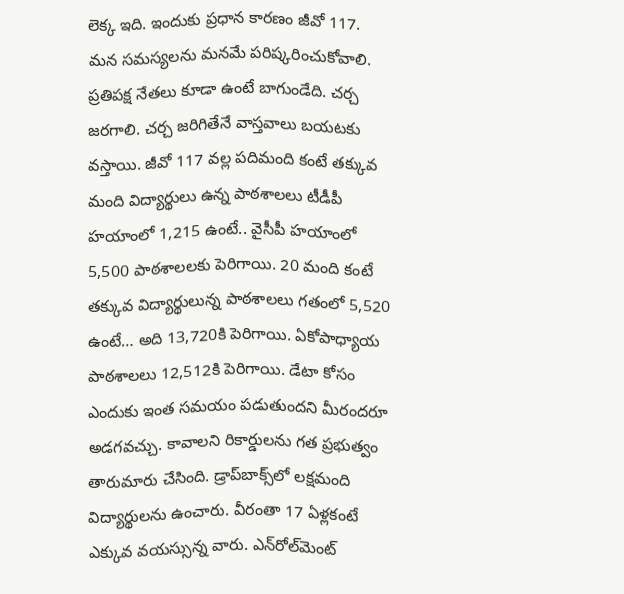లెక్క ఇది. ఇందుకు ప్రధాన కారణం జీవో 117. మన సమస్యలను మనమే పరిష్కరించుకోవాలి. ప్రతిపక్ష నేతలు కూడా ఉంటే బాగుండేది. చర్చ జరగాలి. చర్చ జరిగితేనే వాస్తవాలు బయటకు వస్తాయి. జీవో 117 వల్ల పదిమంది కంటే తక్కువ మంది విద్యార్థులు ఉన్న పాఠశాలలు టీడీపీ హయాంలో 1,215 ఉంటే.. వైసీపీ హయాంలో 5,500 పాఠశాలలకు పెరిగాయి. 20 మంది కంటే తక్కువ విద్యార్థులున్న పాఠశాలలు గతంలో 5,520 ఉంటే… అది 13,720కి పెరిగాయి. ఏకోపాధ్యాయ పాఠశాలలు 12,512కి పెరిగాయి. డేటా కోసం ఎందుకు ఇంత సమయం పడుతుందని మీరందరూ అడగవచ్చు. కావాలని రికార్డులను గత ప్రభుత్వం తారుమారు చేసింది. డ్రాప్‌బాక్స్‌లో లక్షమంది విద్యార్థులను ఉంచారు. వీరంతా 17 ఏళ్లకంటే ఎక్కువ వయస్సున్న వారు. ఎన్‌రోల్‌మెంట్‌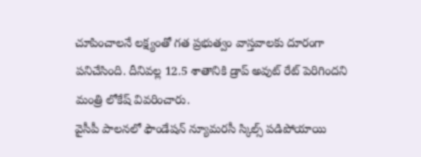చూపించాలనే లక్ష్యంతో గత ప్రభుత్వం వాస్తవాలకు దూరంగా పనిచేసింది. దీనివల్ల 12.5 శాతానికి డ్రాప్‌ అవుట్‌ రేట్‌ పెరిగిందని మంత్రి లోకేష్‌ వివరించారు.
వైసీపీ పాలనలో ఫౌండేషన్‌ న్యూమరసీ స్కిల్స్‌ పడిపోయాయి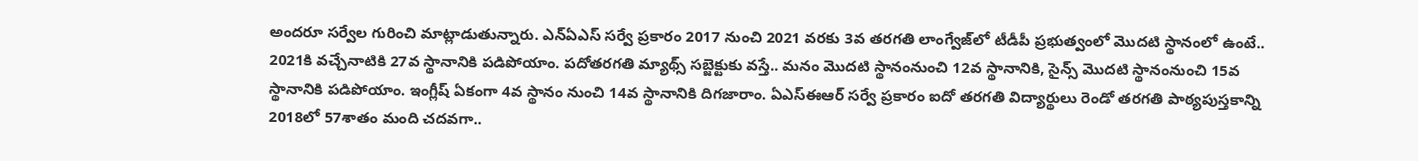అందరూ సర్వేల గురించి మాట్లాడుతున్నారు. ఎన్‌ఏఎస్‌ సర్వే ప్రకారం 2017 నుంచి 2021 వరకు 3వ తరగతి లాంగ్వేజ్‌లో టీడీపీ ప్రభుత్వంలో మొదటి స్థానంలో ఉంటే.. 2021కి వచ్చేనాటికి 27వ స్థానానికి పడిపోయాం. పదోతరగతి మ్యాథ్స్‌ సబ్జెక్టుకు వస్తే.. మనం మొదటి స్థానంనుంచి 12వ స్థానానికి, సైన్స్‌ మొదటి స్థానంనుంచి 15వ స్థానానికి పడిపోయాం. ఇంగ్లీష్‌ ఏకంగా 4వ స్థానం నుంచి 14వ స్థానానికి దిగజారాం. ఏఎస్‌ఈఆర్‌ సర్వే ప్రకారం ఐదో తరగతి విద్యార్థులు రెండో తరగతి పాఠ్యపుస్తకాన్ని 2018లో 57శాతం మంది చదవగా..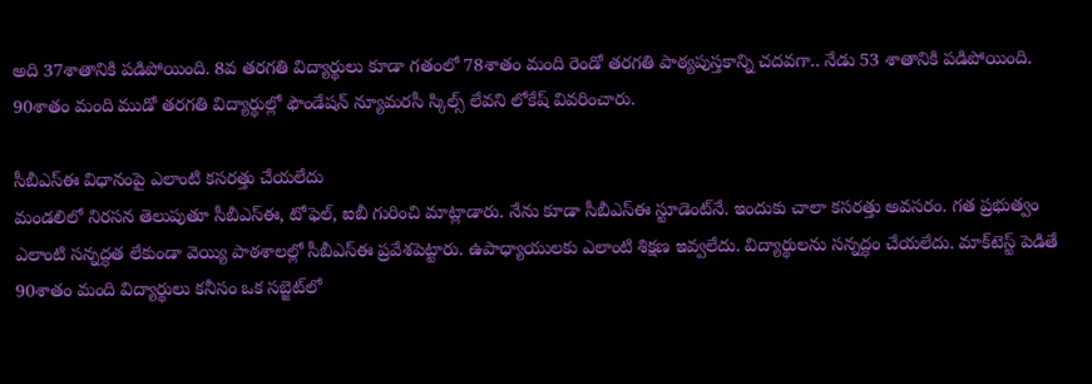అది 37శాతానికి పడిపోయింది. 8వ తరగతి విద్యార్థులు కూడా గతంలో 78శాతం మంది రెండో తరగతి పాఠ్యపుస్తకాన్ని చదవగా.. నేడు 53 శాతానికి పడిపోయింది. 90శాతం మంది ముడో తరగతి విద్యార్థుల్లో ఫౌండేషన్‌ న్యూమరసీ స్కిల్స్‌ లేవని లోకేష్‌ వివరించారు.

సీబీఎస్‌ఈ విధానంపై ఎలాంటి కసరత్తు చేయలేదు
మండలిలో నిరసన తెలుపుతూ సీబీఎస్‌ఈ, టోఫెల్‌, ఐబీ గురించి మాట్లాడారు. నేను కూడా సీబీఎస్‌ఈ స్టూడెంట్‌నే. ఇందుకు చాలా కసరత్తు అవసరం. గత ప్రభుత్వం ఎలాంటి సన్నద్ధత లేకుండా వెయ్యి పాఠశాలల్లో సీబీఎస్‌ఈ ప్రవేశపెట్టారు. ఉపాధ్యాయులకు ఎలాంటి శిక్షణ ఇవ్వలేదు. విద్యార్థులను సన్నద్ధం చేయలేదు. మాక్‌టెస్ట్‌ పెడితే 90శాతం మంది విద్యార్థులు కనీసం ఒక సబ్జెట్‌లో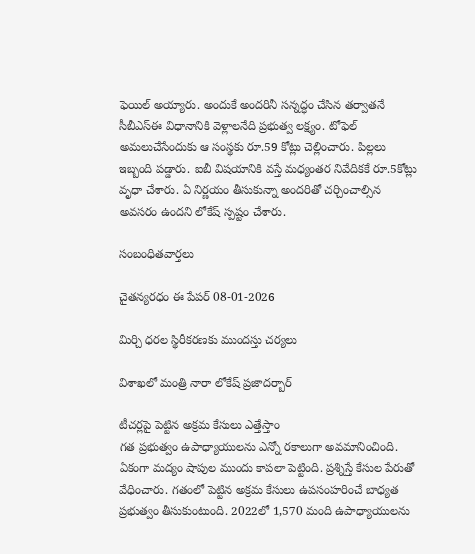ఫెయిల్‌ అయ్యారు. అందుకే అందరినీ సన్నద్ధం చేసిన తర్వాతనే సీబీఎస్‌ఈ విధానానికి వెళ్లాలనేది ప్రభుత్వ లక్ష్యం. టోఫెల్‌ అమలుచేసేందుకు ఆ సంస్థకు రూ.59 కోట్లు చెల్లించారు. పిల్లలు ఇబ్బంది పడ్డారు. ఐబీ విషయానికి వస్తే మధ్యంతర నివేదికకే రూ.5కోట్లు వృధా చేశారు. ఏ నిర్ణయం తీసుకున్నా అందరితో చర్చించాల్సిన అవసరం ఉందని లోకేష్‌ స్పష్టం చేశారు.

సంబంధితవార్తలు

చైతన్యరధం ఈ పేపర్ 08-01-2026

మిర్చి ధరల స్థిరీకరణకు ముందస్తు చర్యలు

విశాఖలో మంత్రి నారా లోకేష్‌ ప్రజాదర్బార్‌

టీచర్లపై పెట్టిన అక్రమ కేసులు ఎత్తేస్తాం
గత ప్రభుత్వం ఉపాధ్యాయులను ఎన్నో రకాలుగా అవమానించింది. ఏకంగా మద్యం షాపుల ముందు కాపలా పెట్టింది. ప్రశ్నిస్తే కేసుల పేరుతో వేధించారు. గతంలో పెట్టిన అక్రమ కేసులు ఉపసంహరించే బాధ్యత ప్రభుత్వం తీసుకుంటుంది. 2022లో 1,570 మంది ఉపాధ్యాయులను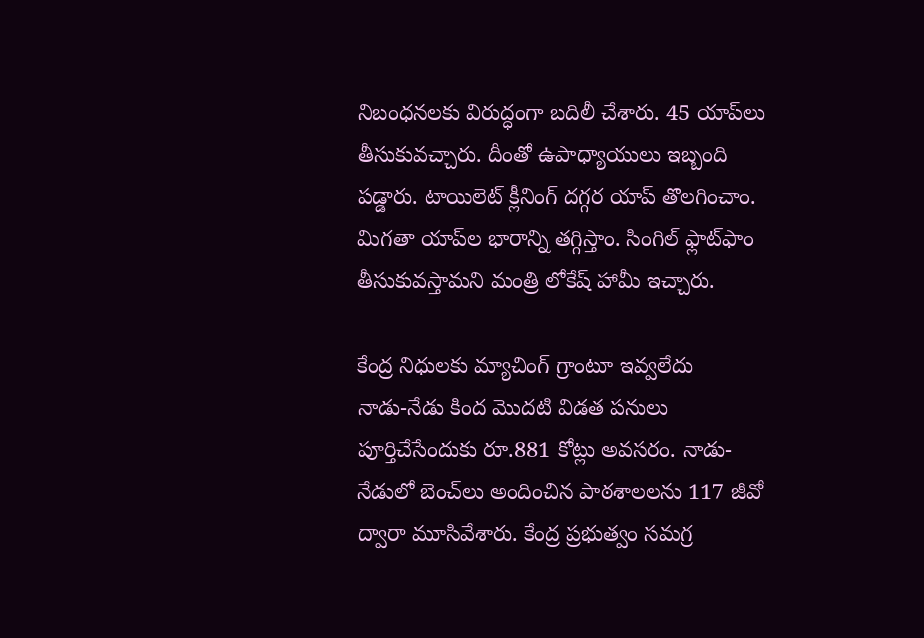నిబంధనలకు విరుద్ధంగా బదిలీ చేశారు. 45 యాప్‌లు తీసుకువచ్చారు. దీంతో ఉపాధ్యాయులు ఇబ్బంది పడ్డారు. టాయిలెట్‌ క్లీనింగ్‌ దగ్గర యాప్‌ తొలగించాం. మిగతా యాప్‌ల భారాన్ని తగ్గిస్తాం. సింగిల్‌ ఫ్లాట్‌ఫాం తీసుకువస్తామని మంత్రి లోకేష్‌ హామీ ఇచ్చారు.

కేంద్ర నిధులకు మ్యాచింగ్‌ గ్రాంటూ ఇవ్వలేదు
నాడు-నేడు కింద మొదటి విడత పనులు పూర్తిచేసేందుకు రూ.881 కోట్లు అవసరం. నాడు-నేడులో బెంచ్‌లు అందించిన పాఠశాలలను 117 జీవో ద్వారా మూసివేశారు. కేంద్ర ప్రభుత్వం సమగ్ర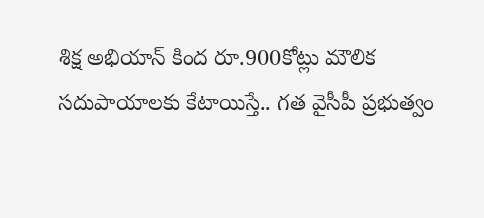శిక్ష అభియాన్‌ కింద రూ.900కోట్లు మౌలిక సదుపాయాలకు కేటాయిస్తే.. గత వైసీపీ ప్రభుత్వం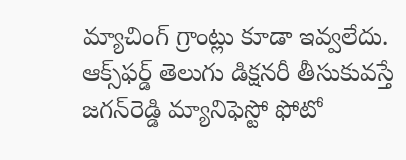మ్యాచింగ్‌ గ్రాంట్లు కూడా ఇవ్వలేదు. ఆక్స్‌ఫర్డ్‌ తెలుగు డిక్షనరీ తీసుకువస్తే జగన్‌రెడ్డి మ్యానిఫెస్టో ఫోటో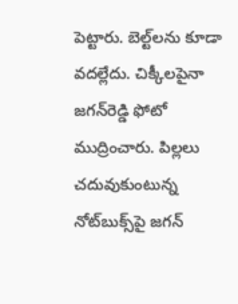పెట్టారు. బెల్ట్‌లను కూడా వదల్లేదు. చిక్కీలపైనా జగన్‌రెడ్డి ఫోటో ముద్రించారు. పిల్లలు చదువుకుంటున్న నోట్‌బుక్స్‌పై జగన్‌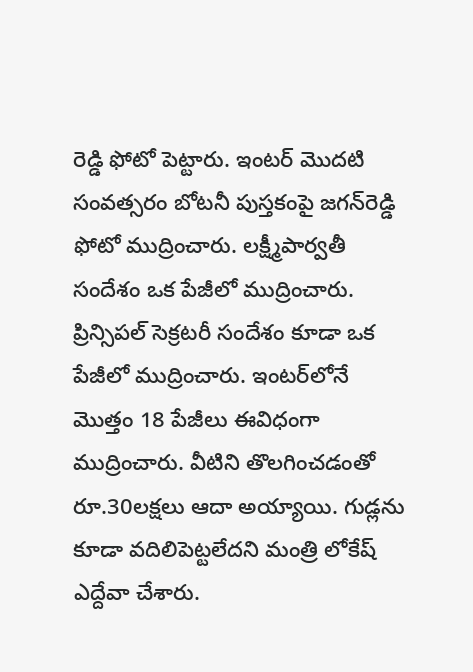రెడ్డి ఫోటో పెట్టారు. ఇంటర్‌ మొదటి సంవత్సరం బోటనీ పుస్తకంపై జగన్‌రెడ్డి ఫోటో ముద్రించారు. లక్ష్మీపార్వతీ సందేశం ఒక పేజీలో ముద్రించారు. ప్రిన్సిపల్‌ సెక్రటరీ సందేశం కూడా ఒక పేజీలో ముద్రించారు. ఇంటర్‌లోనే మొత్తం 18 పేజీలు ఈవిధంగా ముద్రించారు. వీటిని తొలగించడంతో రూ.30లక్షలు ఆదా అయ్యాయి. గుడ్లను కూడా వదిలిపెట్టలేదని మంత్రి లోకేష్‌ ఎద్దేవా చేశారు.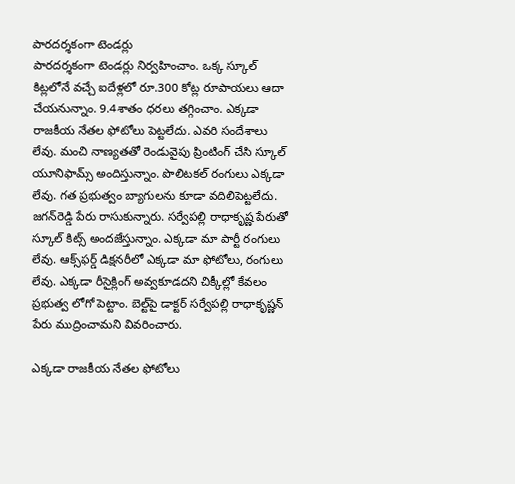పారదర్శకంగా టెండర్లు
పారదర్శకంగా టెండర్లు నిర్వహించాం. ఒక్క స్కూల్‌ కిట్లలోనే వచ్చే ఐదేళ్లలో రూ.300 కోట్ల రూపాయలు ఆదా చేయనున్నాం. 9.4శాతం ధరలు తగ్గించాం. ఎక్కడా రాజకీయ నేతల ఫోటోలు పెట్టలేదు. ఎవరి సందేశాలు లేవు. మంచి నాణ్యతతో రెండువైపు ప్రింటింగ్‌ చేసి స్కూల్‌ యూనిఫామ్స్‌ అందిస్తున్నాం. పొలిటకల్‌ రంగులు ఎక్కడా లేవు. గత ప్రభుత్వం బ్యాగులను కూడా వదిలిపెట్టలేదు. జగన్‌రెడ్డి పేరు రాసుకున్నారు. సర్వేపల్లి రాధాకృష్ణ పేరుతో స్కూల్‌ కిట్స్‌ అందజేస్తున్నాం. ఎక్కడా మా పార్టీ రంగులు లేవు. ఆక్స్‌ఫర్డ్‌ డిక్షనరీలో ఎక్కడా మా ఫోటోలు, రంగులు లేవు. ఎక్కడా రీసైక్లింగ్‌ అవ్వకూడదని చిక్కీల్లో కేవలం ప్రభుత్వ లోగో పెట్టాం. బెల్ట్‌పై డాక్టర్‌ సర్వేపల్లి రాధాకృష్ణన్‌ పేరు ముద్రించామని వివరించారు.

ఎక్కడా రాజకీయ నేతల ఫోటోలు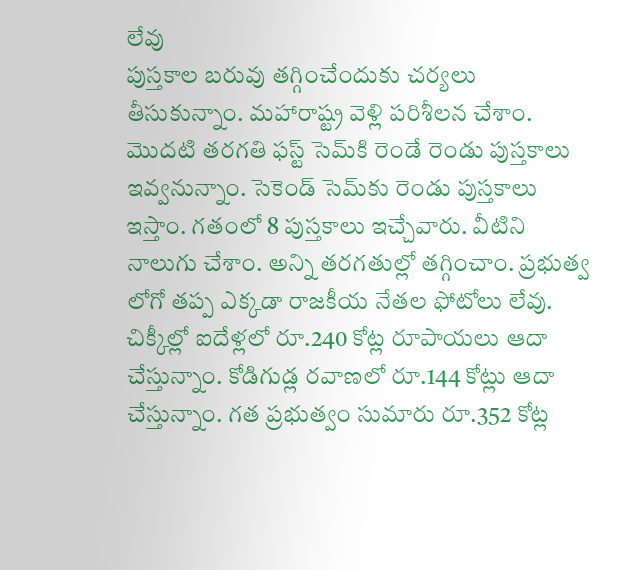లేవు
పుస్తకాల బరువు తగ్గించేందుకు చర్యలు తీసుకున్నాం. మహారాష్ట్ర వెళ్లి పరిశీలన చేశాం. మొదటి తరగతి ఫస్ట్‌ సెమ్‌కి రెండే రెండు పుస్తకాలు ఇవ్వనున్నాం. సెకెండ్‌ సెమ్‌కు రెండు పుస్తకాలు ఇస్తాం. గతంలో 8 పుస్తకాలు ఇచ్చేవారు. వీటిని నాలుగు చేశాం. అన్ని తరగతుల్లో తగ్గించాం. ప్రభుత్వ లోగో తప్ప ఎక్కడా రాజకీయ నేతల ఫోటోలు లేవు. చిక్కీల్లో ఐదేళ్లలో రూ.240 కోట్ల రూపాయలు ఆదా చేస్తున్నాం. కోడిగుడ్ల రవాణలో రూ.144 కోట్లు ఆదా చేస్తున్నాం. గత ప్రభుత్వం సుమారు రూ.352 కోట్ల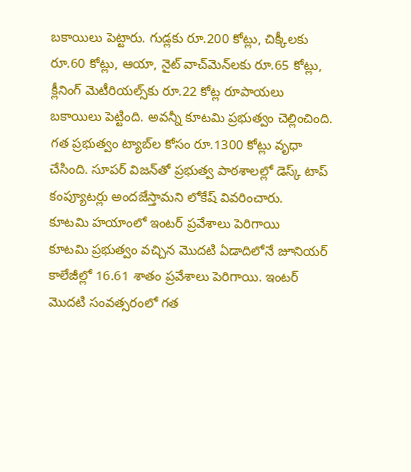బకాయిలు పెట్టారు. గుడ్లకు రూ.200 కోట్లు, చిక్కీలకు రూ.60 కోట్లు, ఆయా, నైట్‌ వాచ్‌మెన్‌లకు రూ.65 కోట్లు, క్లీనింగ్‌ మెటీరియల్స్‌కు రూ.22 కోట్ల రూపాయలు బకాయిలు పెట్టింది. అవన్నీ కూటమి ప్రభుత్వం చెల్లించింది. గత ప్రభుత్వం ట్యాబ్‌ల కోసం రూ.1300 కోట్లు వృధా చేసింది. సూపర్‌ విజన్‌తో ప్రభుత్వ పాఠశాలల్లో డెస్క్‌ టాప్‌ కంప్యూటర్లు అందజేస్తామని లోకేష్‌ వివరించారు.
కూటమి హయాంలో ఇంటర్‌ ప్రవేశాలు పెరిగాయి
కూటమి ప్రభుత్వం వచ్చిన మొదటి ఏడాదిలోనే జూనియర్‌ కాలేజీల్లో 16.61 శాతం ప్రవేశాలు పెరిగాయి. ఇంటర్‌ మొదటి సంవత్సరంలో గత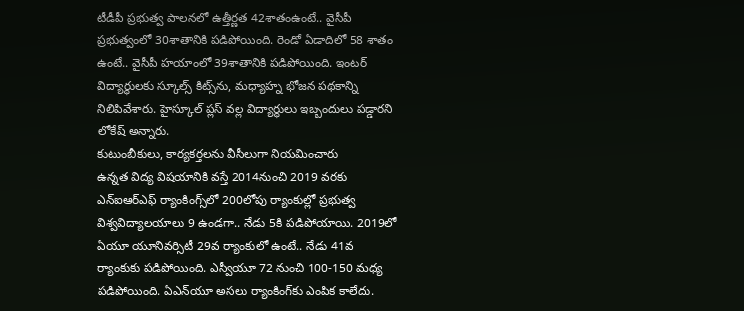టీడీపీ ప్రభుత్వ పాలనలో ఉత్తీర్ణత 42శాతంఉంటే.. వైసీపీ ప్రభుత్వంలో 30శాతానికి పడిపోయింది. రెండో ఏడాదిలో 58 శాతం ఉంటే.. వైసీపీ హయాంలో 39శాతానికి పడిపోయింది. ఇంటర్‌ విద్యార్థులకు స్కూల్స్‌ కిట్స్‌ను, మధ్యాహ్న భోజన పథకాన్ని నిలిపివేశారు. హైస్కూల్‌ ప్లస్‌ వల్ల విద్యార్థులు ఇబ్బందులు పడ్డారని లోకేష్‌ అన్నారు.
కుటుంబీకులు, కార్యకర్తలను వీసీలుగా నియమించారు
ఉన్నత విద్య విషయానికి వస్తే 2014నుంచి 2019 వరకు ఎన్‌ఐఆర్‌ఎఫ్‌ ర్యాంకింగ్స్‌లో 200లోపు ర్యాంకుల్లో ప్రభుత్వ విశ్వవిద్యాలయాలు 9 ఉండగా.. నేడు 5కి పడిపోయాయి. 2019లో ఏయూ యూనివర్సిటీ 29వ ర్యాంకులో ఉంటే.. నేడు 41వ ర్యాంకుకు పడిపోయింది. ఎస్వీయూ 72 నుంచి 100-150 మధ్య పడిపోయింది. ఏఎన్‌యూ అసలు ర్యాంకింగ్‌కు ఎంపిక కాలేదు.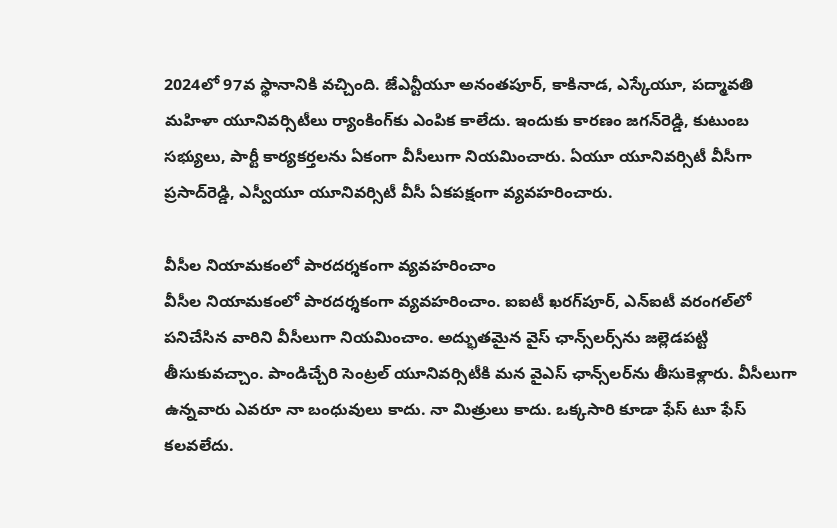2024లో 97వ స్థానానికి వచ్చింది. జేఎన్టీయూ అనంతపూర్‌, కాకినాడ, ఎస్కేయూ, పద్మావతి మహిళా యూనివర్సిటీలు ర్యాంకింగ్‌కు ఎంపిక కాలేదు. ఇందుకు కారణం జగన్‌రెడ్డి, కుటుంబ సభ్యులు, పార్టీ కార్యకర్తలను ఏకంగా వీసీలుగా నియమించారు. ఏయూ యూనివర్సిటీ వీసీగా ప్రసాద్‌రెడ్డి, ఎస్వీయూ యూనివర్సిటీ వీసీ ఏకపక్షంగా వ్యవహరించారు.

వీసీల నియామకంలో పారదర్శకంగా వ్యవహరించాం
వీసీల నియామకంలో పారదర్శకంగా వ్యవహరించాం. ఐఐటీ ఖరగ్‌పూర్‌, ఎన్‌ఐటీ వరంగల్‌లో పనిచేసిన వారిని వీసీలుగా నియమించాం. అద్భుతమైన వైస్‌ ఛాన్స్‌లర్స్‌ను జల్లెడపట్టి తీసుకువచ్చాం. పాండిచ్చేరి సెంట్రల్‌ యూనివర్సిటీకి మన వైఎస్‌ ఛాన్స్‌లర్‌ను తీసుకెళ్లారు. వీసీలుగా ఉన్నవారు ఎవరూ నా బంధువులు కాదు. నా మిత్రులు కాదు. ఒక్కసారి కూడా ఫేస్‌ టూ ఫేస్‌ కలవలేదు.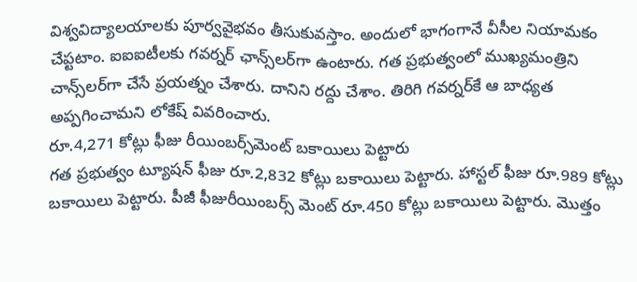విశ్వవిద్యాలయాలకు పూర్వవైభవం తీసుకువస్తాం. అందులో భాగంగానే వీసీల నియామకం చేప్టటాం. ఐఐఐటీలకు గవర్నర్‌ ఛాన్స్‌లర్‌గా ఉంటారు. గత ప్రభుత్వంలో ముఖ్యమంత్రిని చాన్స్‌లర్‌గా చేసే ప్రయత్నం చేశారు. దానిని రద్దు చేశాం. తిరిగి గవర్నర్‌కే ఆ బాధ్యత అప్పగించామని లోకేష్‌ వివరించారు.
రూ.4,271 కోట్లు ఫీజు రీయింబర్స్‌మెంట్‌ బకాయిలు పెట్టారు
గత ప్రభుత్వం ట్యూషన్‌ ఫీజు రూ.2,832 కోట్లు బకాయిలు పెట్టారు. హాస్టల్‌ ఫీజు రూ.989 కోట్లు బకాయిలు పెట్టారు. పీజీ ఫీజురీయింబర్స్‌ మెంట్‌ రూ.450 కోట్లు బకాయిలు పెట్టారు. మొత్తం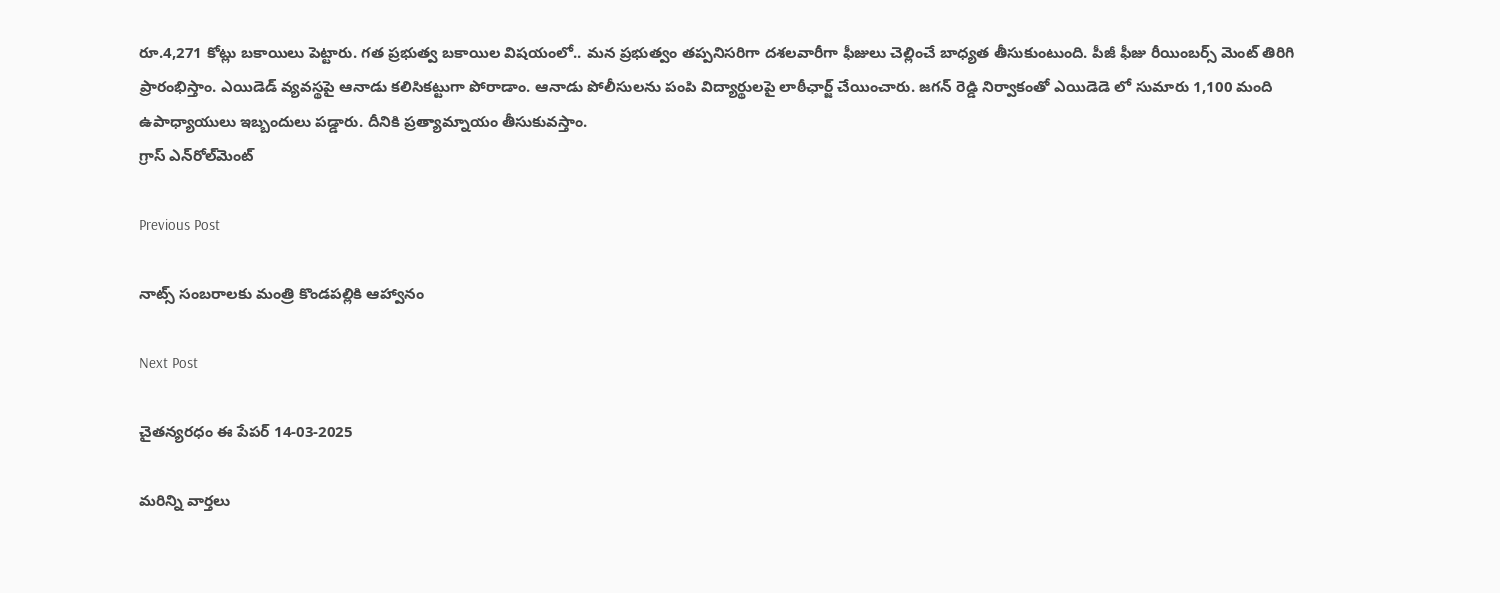రూ.4,271 కోట్లు బకాయిలు పెట్టారు. గత ప్రభుత్వ బకాయిల విషయంలో.. మన ప్రభుత్వం తప్పనిసరిగా దశలవారీగా ఫీజులు చెల్లించే బాధ్యత తీసుకుంటుంది. పీజీ ఫీజు రీయింబర్స్‌ మెంట్‌ తిరిగి ప్రారంభిస్తాం. ఎయిడెడ్‌ వ్యవస్థపై ఆనాడు కలిసికట్టుగా పోరాడాం. ఆనాడు పోలీసులను పంపి విద్యార్థులపై లాఠీఛార్జ్‌ చేయించారు. జగన్‌ రెడ్డి నిర్వాకంతో ఎయిడెడె లో సుమారు 1,100 మంది ఉపాధ్యాయులు ఇబ్బందులు పడ్డారు. దీనికి ప్రత్యామ్నాయం తీసుకువస్తాం.
గ్రాస్‌ ఎన్‌రోల్‌మెంట్‌

Previous Post

నాట్స్‌ సంబరాలకు మంత్రి కొండపల్లికి ఆహ్వానం

Next Post

చైతన్యరధం ఈ పేపర్ 14-03-2025

మరిన్ని వార్తలు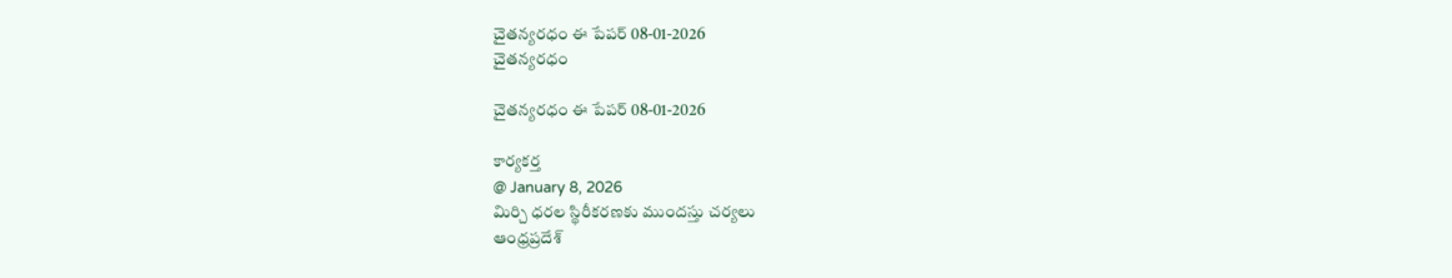చైతన్యరధం ఈ పేపర్ 08-01-2026
చైతన్యరధం

చైతన్యరధం ఈ పేపర్ 08-01-2026

కార్యకర్త
@ January 8, 2026
మిర్చి ధరల స్థిరీకరణకు ముందస్తు చర్యలు
ఆంధ్రప్రదేశ్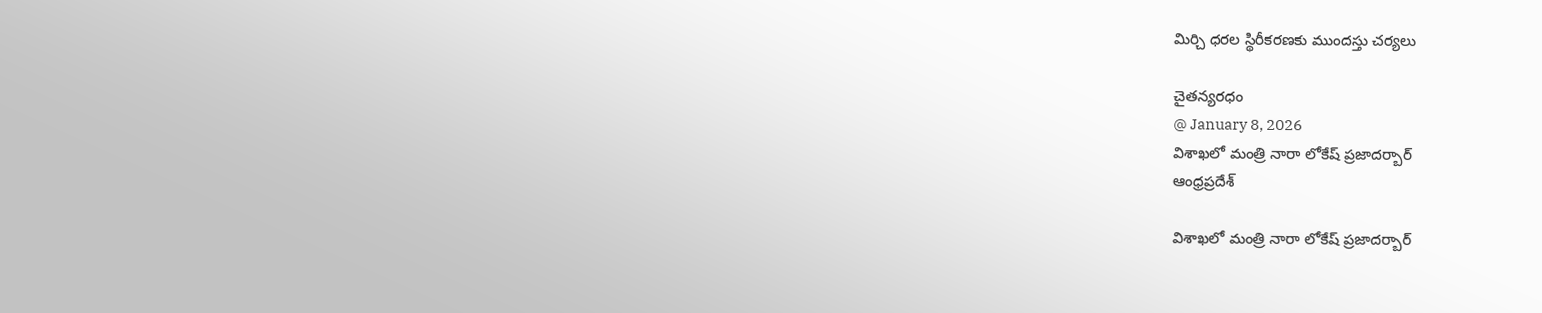మిర్చి ధరల స్థిరీకరణకు ముందస్తు చర్యలు

చైతన్యరధం
@ January 8, 2026
విశాఖలో మంత్రి నారా లోకేష్‌ ప్రజాదర్బార్‌
ఆంధ్రప్రదేశ్

విశాఖలో మంత్రి నారా లోకేష్‌ ప్రజాదర్బార్‌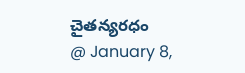చైతన్యరధం
@ January 8,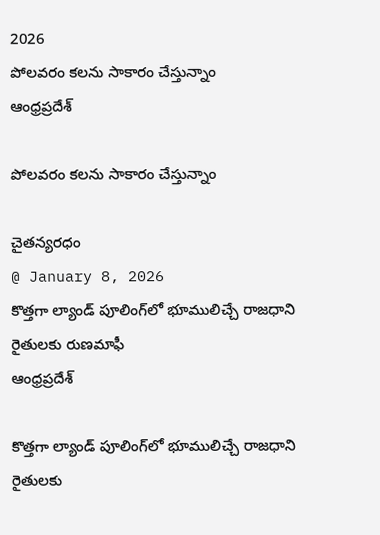2026
పోలవరం కలను సాకారం చేస్తున్నాం
ఆంధ్రప్రదేశ్

పోలవరం కలను సాకారం చేస్తున్నాం

చైతన్యరధం
@ January 8, 2026
కొత్తగా ల్యాండ్‌ పూలింగ్‌లో భూములిచ్చే రాజధాని రైతులకు రుణమాఫీ
ఆంధ్రప్రదేశ్

కొత్తగా ల్యాండ్‌ పూలింగ్‌లో భూములిచ్చే రాజధాని రైతులకు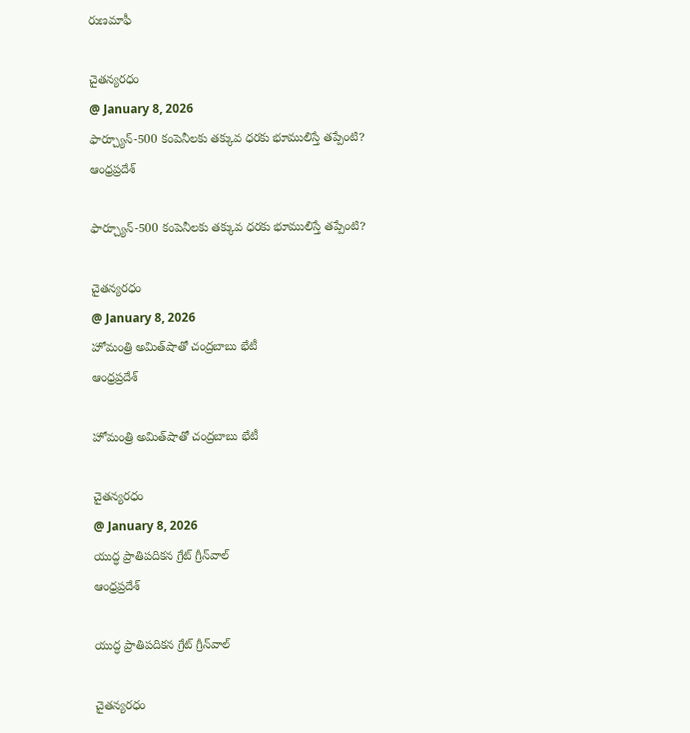రుణమాఫీ

చైతన్యరధం
@ January 8, 2026
ఫార్చ్యూన్‌-500 కంపెనీలకు తక్కువ ధరకు భూములిస్తే తప్పేంటి?
ఆంధ్రప్రదేశ్

ఫార్చ్యూన్‌-500 కంపెనీలకు తక్కువ ధరకు భూములిస్తే తప్పేంటి?

చైతన్యరధం
@ January 8, 2026
హోమంత్రి అమిత్‌షాతో చంద్రబాబు భేటీ
ఆంధ్రప్రదేశ్

హోమంత్రి అమిత్‌షాతో చంద్రబాబు భేటీ

చైతన్యరధం
@ January 8, 2026
యుద్ధ ప్రాతిపదికన గ్రేట్‌ గ్రీన్‌వాల్‌
ఆంధ్రప్రదేశ్

యుద్ధ ప్రాతిపదికన గ్రేట్‌ గ్రీన్‌వాల్‌

చైతన్యరధం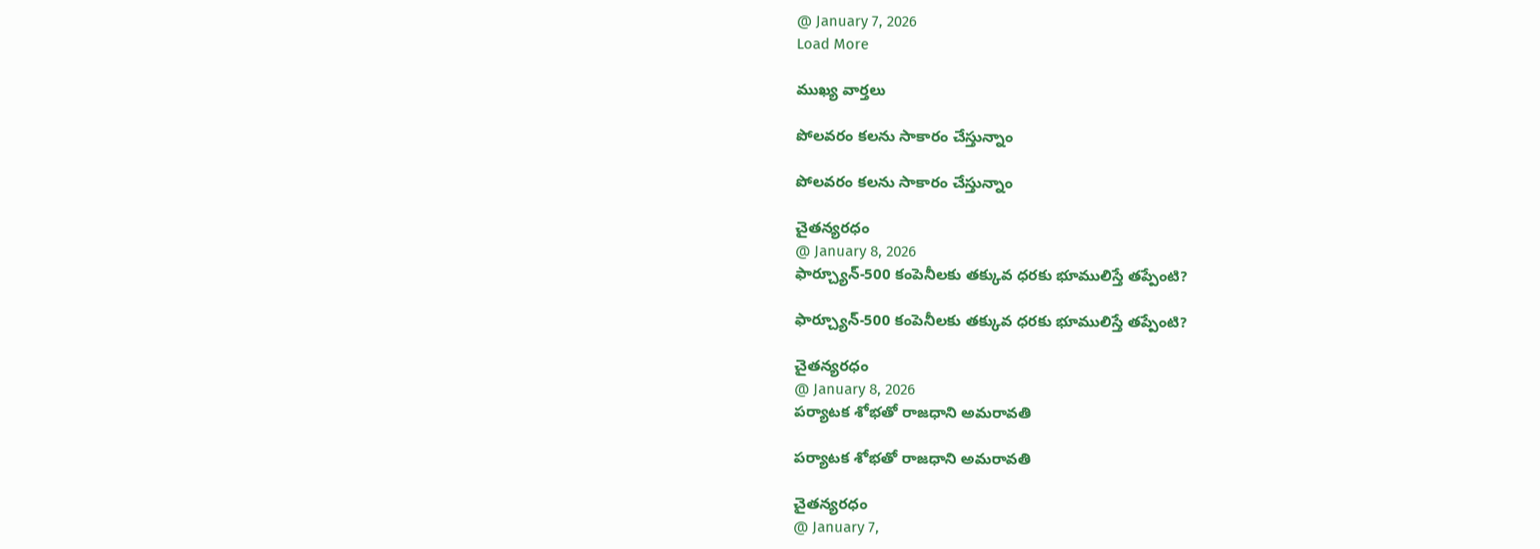@ January 7, 2026
Load More

ముఖ్య వార్తలు

పోలవరం కలను సాకారం చేస్తున్నాం

పోలవరం కలను సాకారం చేస్తున్నాం

చైతన్యరధం
@ January 8, 2026
ఫార్చ్యూన్‌-500 కంపెనీలకు తక్కువ ధరకు భూములిస్తే తప్పేంటి?

ఫార్చ్యూన్‌-500 కంపెనీలకు తక్కువ ధరకు భూములిస్తే తప్పేంటి?

చైతన్యరధం
@ January 8, 2026
పర్యాటక శోభతో రాజధాని అమరావతి

పర్యాటక శోభతో రాజధాని అమరావతి

చైతన్యరధం
@ January 7,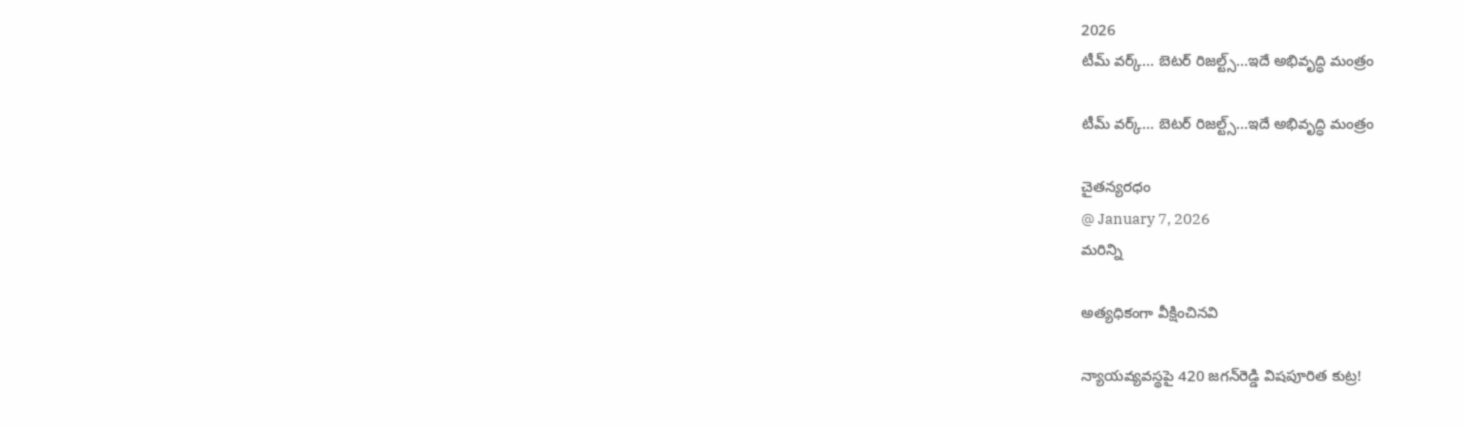2026
టీమ్‌ వర్క్‌… బెటర్‌ రిజల్ట్స్‌…ఇదే అభివృద్ధి మంత్రం

టీమ్‌ వర్క్‌… బెటర్‌ రిజల్ట్స్‌…ఇదే అభివృద్ధి మంత్రం

చైతన్యరధం
@ January 7, 2026
మరిన్ని

అత్యధికంగా వీక్షించినవి

న్యాయవ్యవస్థపై 420 జగన్‌రెడ్డి విషపూరిత కుట్ర!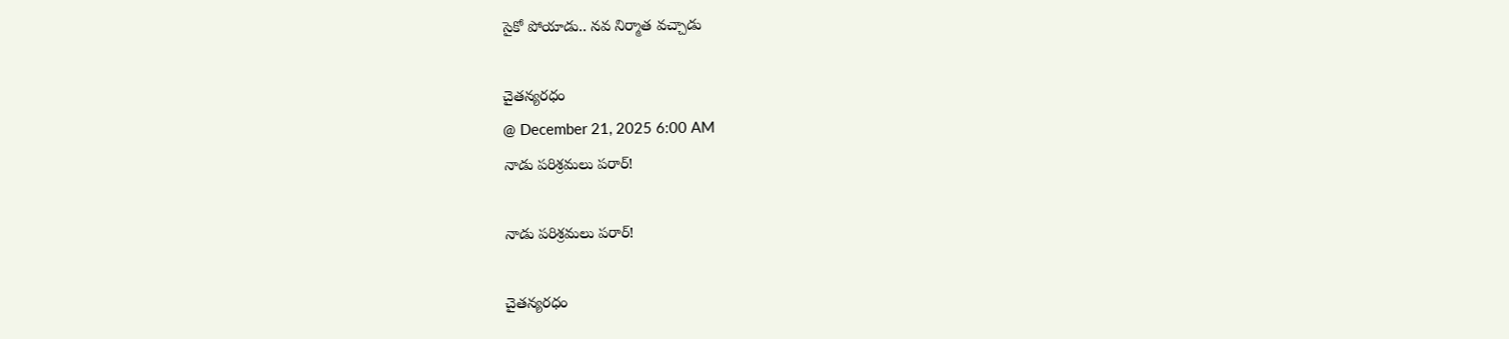సైకో పోయాడు.. నవ నిర్మాత వచ్చాడు

చైతన్యరధం
@ December 21, 2025 6:00 AM
నాడు పరిశ్రమలు పరార్‌!

నాడు పరిశ్రమలు పరార్‌!

చైతన్యరధం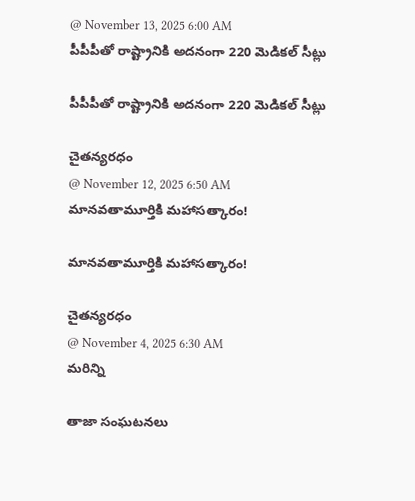@ November 13, 2025 6:00 AM
పీపీపీతో రాష్ట్రానికి అదనంగా 220 మెడికల్‌ సీట్లు

పీపీపీతో రాష్ట్రానికి అదనంగా 220 మెడికల్‌ సీట్లు

చైతన్యరధం
@ November 12, 2025 6:50 AM
మానవతామూర్తికి మహాసత్కారం!

మానవతామూర్తికి మహాసత్కారం!

చైతన్యరధం
@ November 4, 2025 6:30 AM
మరిన్ని

తాజా సంఘటనలు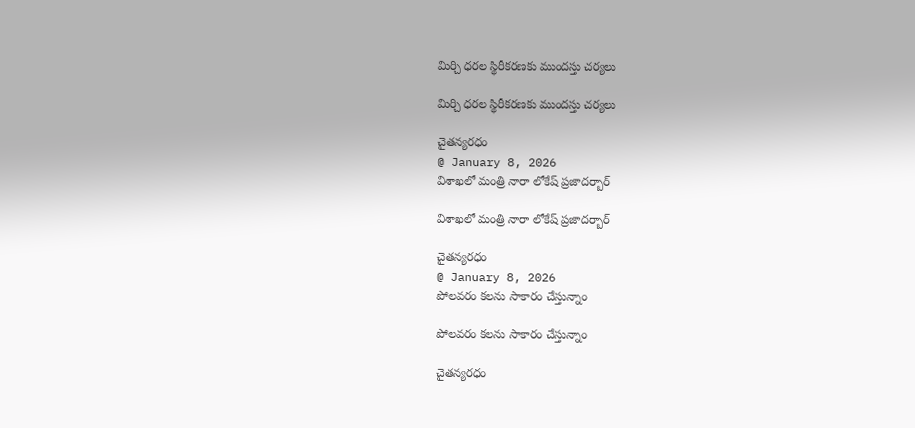మిర్చి ధరల స్థిరీకరణకు ముందస్తు చర్యలు

మిర్చి ధరల స్థిరీకరణకు ముందస్తు చర్యలు

చైతన్యరధం
@ January 8, 2026
విశాఖలో మంత్రి నారా లోకేష్‌ ప్రజాదర్బార్‌

విశాఖలో మంత్రి నారా లోకేష్‌ ప్రజాదర్బార్‌

చైతన్యరధం
@ January 8, 2026
పోలవరం కలను సాకారం చేస్తున్నాం

పోలవరం కలను సాకారం చేస్తున్నాం

చైతన్యరధం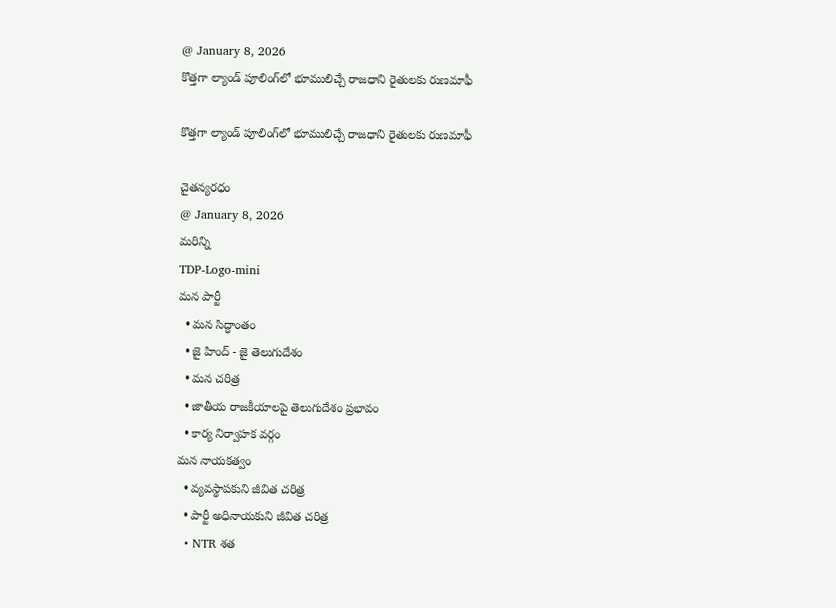@ January 8, 2026
కొత్తగా ల్యాండ్‌ పూలింగ్‌లో భూములిచ్చే రాజధాని రైతులకు రుణమాఫీ

కొత్తగా ల్యాండ్‌ పూలింగ్‌లో భూములిచ్చే రాజధాని రైతులకు రుణమాఫీ

చైతన్యరధం
@ January 8, 2026
మరిన్ని
TDP-Logo-mini
మన పార్టీ
  • మన సిద్ధాంతం
  • జై హింద్ - జై తెలుగుదేశం
  • మన చరిత్ర
  • జాతీయ రాజకీయాలపై తెలుగుదేశం ప్రభావం
  • కార్య నిర్వాహక వర్గం
మన నాయకత్వం
  • వ్యవస్థాపకుని జీవిత చరిత్ర
  • పార్టీ అధినాయకుని జీవిత చరిత్ర
  • NTR శత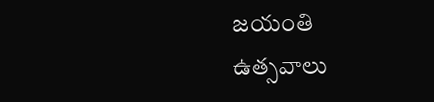జయంతి ఉత్సవాలు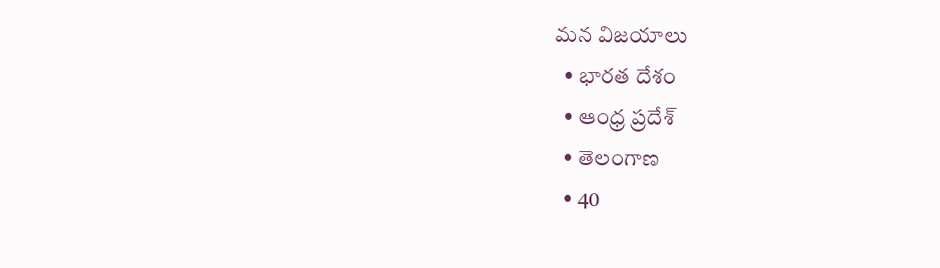మన విజయాలు
  • భారత దేశం
  • ఆంధ్ర ప్రదేశ్
  • తెలంగాణ
  • 40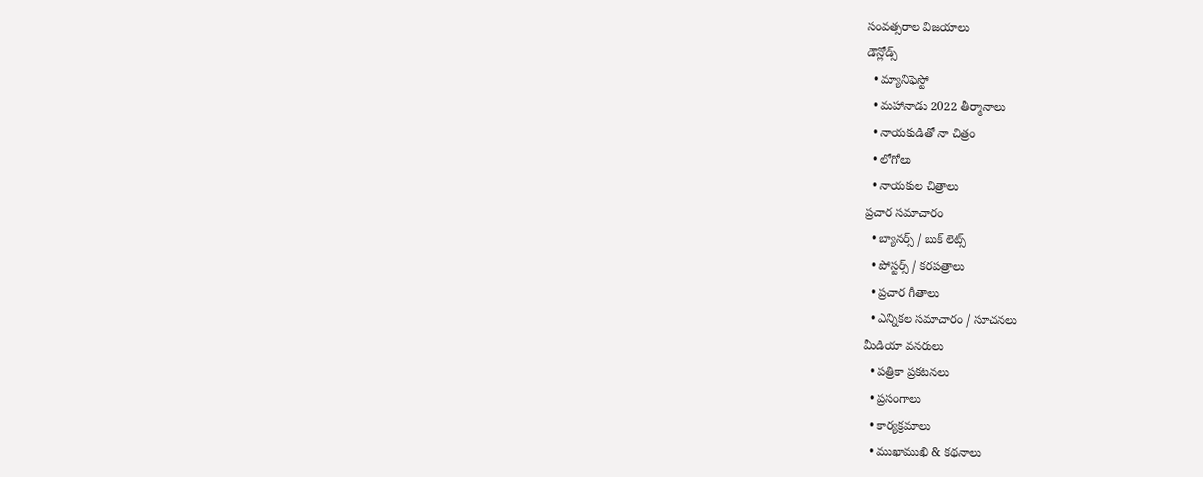సంవత్సరాల విజయాలు
డౌన్లోడ్స్
  • మ్యానిఫెస్టో
  • మహానాడు 2022 తీర్మానాలు
  • నాయకుడితో నా చిత్రం
  • లోగోలు
  • నాయకుల చిత్రాలు
ప్రచార సమాచారం
  • బ్యానర్స్ / బుక్ లెట్స్
  • పోస్టర్స్ / కరపత్రాలు
  • ప్రచార గీతాలు
  • ఎన్నికల సమాచారం / సూచనలు
మీడియా వనరులు
  • పత్రికా ప్రకటనలు
  • ప్రసంగాలు
  • కార్యక్రమాలు
  • ముఖాముఖి & కథనాలు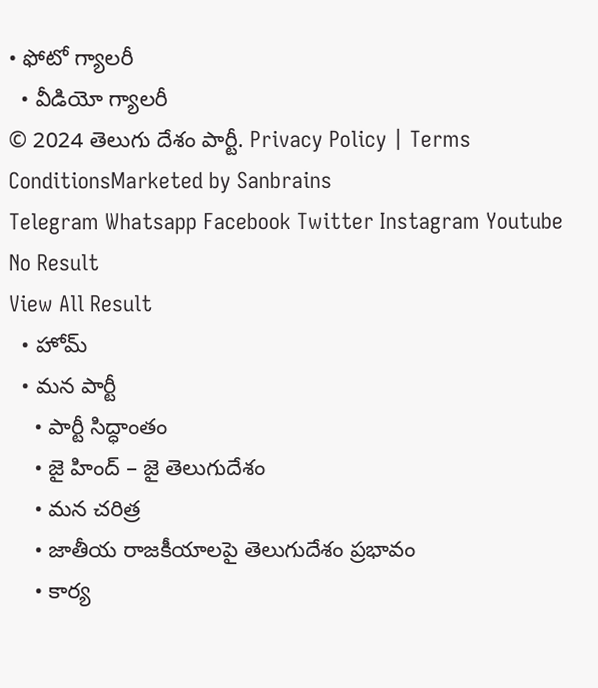• ఫోటో గ్యాలరీ
  • వీడియో గ్యాలరీ
© 2024 తెలుగు దేశం పార్టీ. Privacy Policy | Terms ConditionsMarketed by Sanbrains
Telegram Whatsapp Facebook Twitter Instagram Youtube
No Result
View All Result
  • హోమ్
  • మన పార్టీ
    • పార్టీ సిద్ధాంతం
    • జై హింద్ – జై తెలుగుదేశం
    • మన చరిత్ర
    • జాతీయ రాజకీయాలపై తెలుగుదేశం ప్రభావం
    • కార్య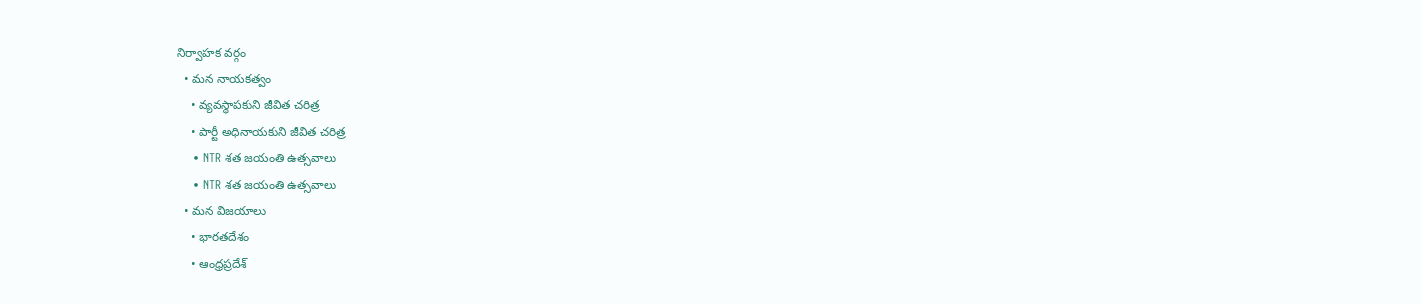నిర్వాహక వర్గం
  • మన నాయకత్వం
    • వ్యవస్థాపకుని జీవిత చరిత్ర
    • పార్టీ అధినాయకుని జీవిత చరిత్ర
    • NTR శత జయంతి ఉత్సవాలు
    • NTR శత జయంతి ఉత్సవాలు
  • మన విజయాలు
    • భారతదేశం
    • ఆంధ్రప్రదేశ్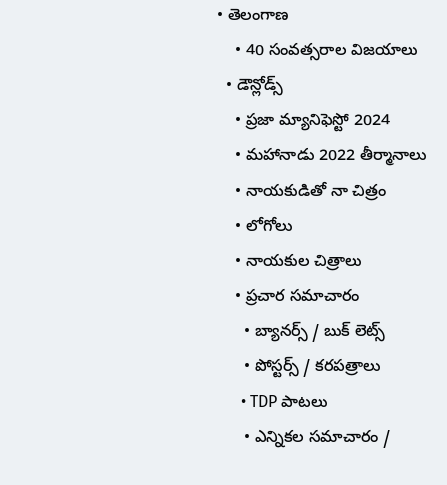• తెలంగాణ
    • 40 సంవత్సరాల విజయాలు
  • డౌన్లోడ్స్
    • ప్రజా మ్యానిఫెస్టో 2024
    • మహానాడు 2022 తీర్మానాలు
    • నాయకుడితో నా చిత్రం
    • లోగోలు
    • నాయకుల చిత్రాలు
    • ప్రచార సమాచారం
      • బ్యానర్స్ / బుక్ లెట్స్
      • పోస్టర్స్ / కరపత్రాలు
      • TDP పాటలు
      • ఎన్నికల సమాచారం /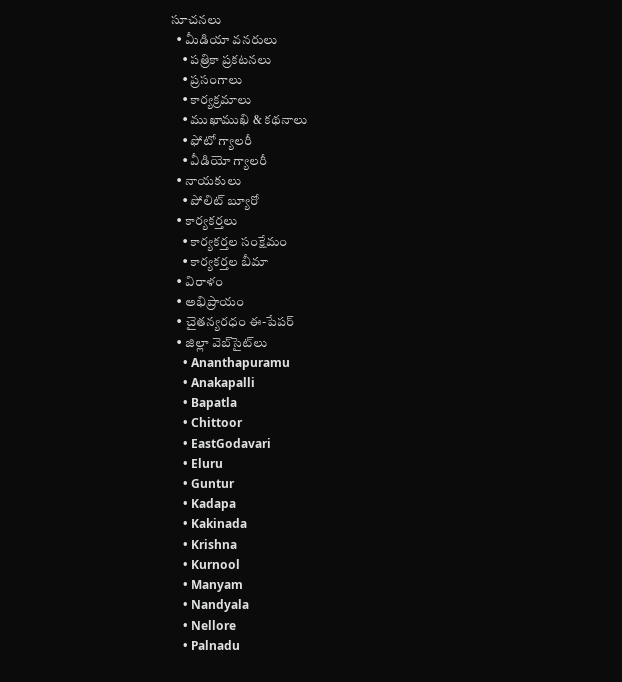సూచనలు
  • మీడియా వనరులు
    • పత్రికా ప్రకటనలు
    • ప్రసంగాలు
    • కార్యక్రమాలు
    • ముఖాముఖి & కథనాలు
    • ఫోటో గ్యాలరీ
    • వీడియో గ్యాలరీ
  • నాయకులు
    • పోలిట్ బ్యూరో
  • కార్యకర్తలు
    • కార్యకర్తల సంక్షేమం
    • కార్యకర్తల బీమా
  • విరాళం
  • అభిప్రాయం
  • చైతన్యరధం ఈ-పేపర్
  • జిల్లా వెబ్‌సైట్‌లు
    • Ananthapuramu
    • Anakapalli
    • Bapatla
    • Chittoor
    • EastGodavari
    • Eluru
    • Guntur
    • Kadapa
    • Kakinada
    • Krishna
    • Kurnool
    • Manyam
    • Nandyala
    • Nellore
    • Palnadu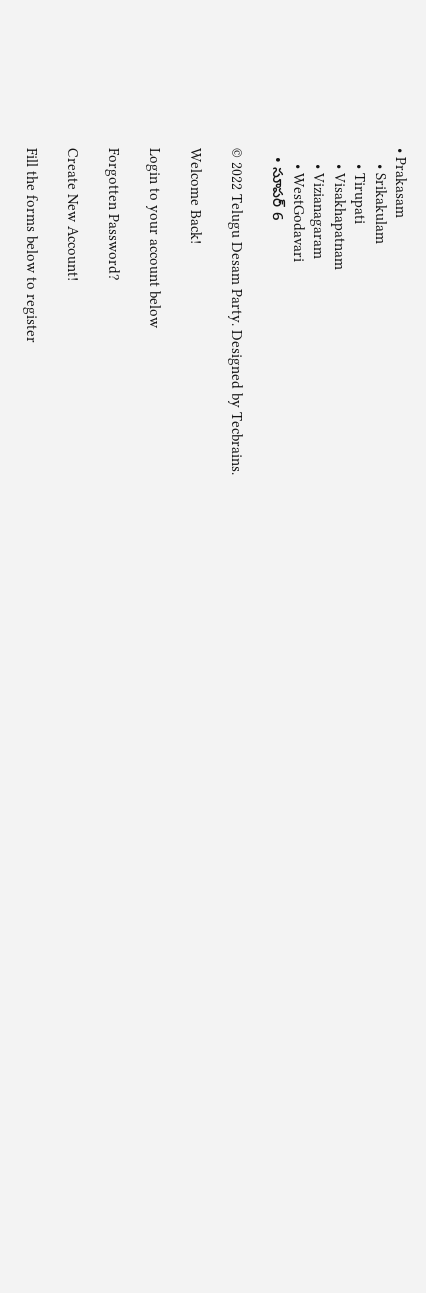• Prakasam
    • Srikakulam
    • Tirupati
    • Visakhapatnam
    • Vizianagaram
    • WestGodavari
  • సూపర్ 6

© 2022 Telugu Desam Party. Designed by Tecbrains.

Welcome Back!

Login to your account below

Forgotten Password?

Create New Account!

Fill the forms below to register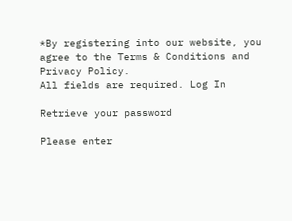*By registering into our website, you agree to the Terms & Conditions and Privacy Policy.
All fields are required. Log In

Retrieve your password

Please enter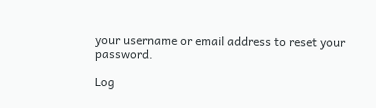your username or email address to reset your password.

Log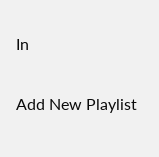In

Add New Playlist